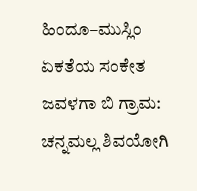ಹಿಂದೂ–ಮುಸ್ಲಿಂ ಏಕತೆಯ ಸಂಕೇತ ಜವಳಗಾ ಬಿ ಗ್ರಾಮ: ಚನ್ನಮಲ್ಲ ಶಿವಯೋಗಿ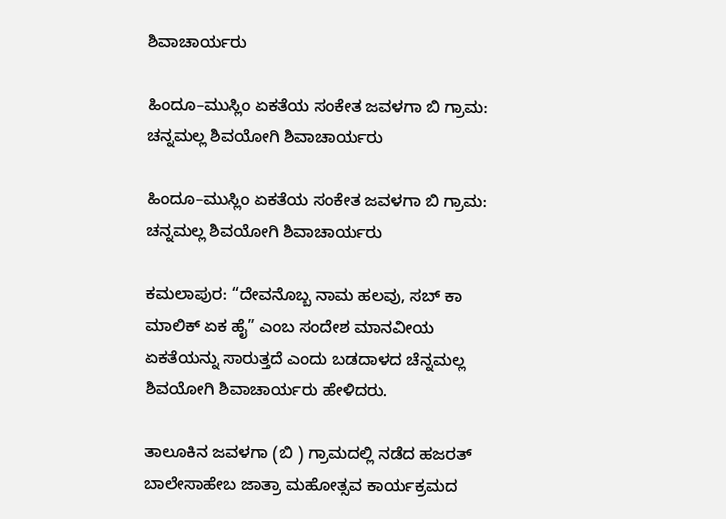ಶಿವಾಚಾರ್ಯರು

ಹಿಂದೂ–ಮುಸ್ಲಿಂ ಏಕತೆಯ ಸಂಕೇತ ಜವಳಗಾ ಬಿ ಗ್ರಾಮ: ಚನ್ನಮಲ್ಲ ಶಿವಯೋಗಿ ಶಿವಾಚಾರ್ಯರು

ಹಿಂದೂ–ಮುಸ್ಲಿಂ ಏಕತೆಯ ಸಂಕೇತ ಜವಳಗಾ ಬಿ ಗ್ರಾಮ: ಚನ್ನಮಲ್ಲ ಶಿವಯೋಗಿ ಶಿವಾಚಾರ್ಯರು

ಕಮಲಾಪುರ: “ದೇವನೊಬ್ಬ ನಾಮ ಹಲವು, ಸಬ್ ಕಾ ಮಾಲಿಕ್ ಏಕ ಹೈ” ಎಂಬ ಸಂದೇಶ ಮಾನವೀಯ ಏಕತೆಯನ್ನು ಸಾರುತ್ತದೆ ಎಂದು ಬಡದಾಳದ ಚೆನ್ನಮಲ್ಲ ಶಿವಯೋಗಿ ಶಿವಾಚಾರ್ಯರು ಹೇಳಿದರು.

ತಾಲೂಕಿನ ಜವಳಗಾ (ಬಿ ) ಗ್ರಾಮದಲ್ಲಿ ನಡೆದ ಹಜರತ್ ಬಾಲೇಸಾಹೇಬ ಜಾತ್ರಾ ಮಹೋತ್ಸವ ಕಾರ್ಯಕ್ರಮದ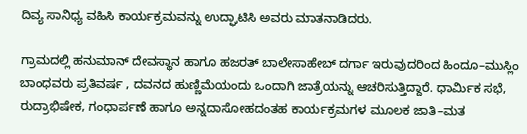ದಿವ್ಯ ಸಾನಿಧ್ಯ ವಹಿಸಿ ಕಾರ್ಯಕ್ರಮವನ್ನು ಉದ್ಘಾಟಿಸಿ ಅವರು ಮಾತನಾಡಿದರು.

ಗ್ರಾಮದಲ್ಲಿ ಹನುಮಾನ್ ದೇವಸ್ಥಾನ ಹಾಗೂ ಹಜರತ್ ಬಾಲೇಸಾಹೇಬ್ ದರ್ಗಾ ಇರುವುದರಿಂದ ಹಿಂದೂ–ಮುಸ್ಲಿಂ ಬಾಂಧವರು ಪ್ರತಿವರ್ಷ , ದವನದ ಹುಣ್ಣಿಮೆಯಂದು ಒಂದಾಗಿ ಜಾತ್ರೆಯನ್ನು ಆಚರಿಸುತ್ತಿದ್ದಾರೆ. ಧಾರ್ಮಿಕ ಸಭೆ, ರುದ್ರಾಭಿಷೇಕ, ಗಂಧಾರ್ಪಣೆ ಹಾಗೂ ಅನ್ನದಾಸೋಹದಂತಹ ಕಾರ್ಯಕ್ರಮಗಳ ಮೂಲಕ ಜಾತಿ–ಮತ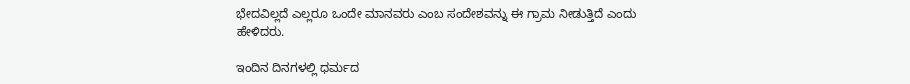ಭೇದವಿಲ್ಲದೆ ಎಲ್ಲರೂ ಒಂದೇ ಮಾನವರು ಎಂಬ ಸಂದೇಶವನ್ನು ಈ ಗ್ರಾಮ ನೀಡುತ್ತಿದೆ ಎಂದು ಹೇಳಿದರು.

ಇಂದಿನ ದಿನಗಳಲ್ಲಿ ಧರ್ಮದ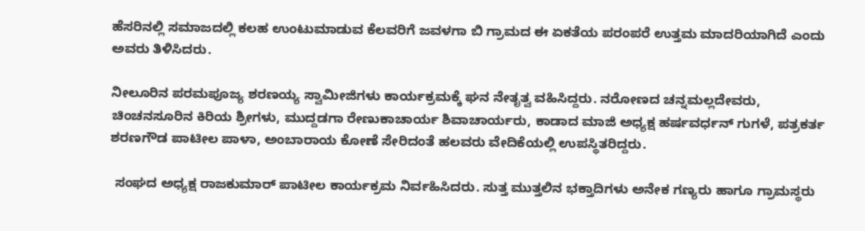ಹೆಸರಿನಲ್ಲಿ ಸಮಾಜದಲ್ಲಿ ಕಲಹ ಉಂಟುಮಾಡುವ ಕೆಲವರಿಗೆ ಜವಳಗಾ ಬಿ ಗ್ರಾಮದ ಈ ಏಕತೆಯ ಪರಂಪರೆ ಉತ್ತಮ ಮಾದರಿಯಾಗಿದೆ ಎಂದು ಅವರು ತಿಳಿಸಿದರು.

ನೀಲೂರಿನ ಪರಮಪೂಜ್ಯ ಶರಣಯ್ಯ ಸ್ವಾಮೀಜಿಗಳು ಕಾರ್ಯಕ್ರಮಕ್ಕೆ ಘನ ನೇತೃತ್ವ ವಹಿಸಿದ್ದರು. ನರೋಣದ ಚನ್ನಮಲ್ಲದೇವರು, ಚಿಂಚನಸೂರಿನ ಕಿರಿಯ ಶ್ರೀಗಳು, ಮುದ್ದಡಗಾ ರೇಣುಕಾಚಾರ್ಯ ಶಿವಾಚಾರ್ಯರು, ಕಾಡಾದ ಮಾಜಿ ಅಧ್ಯಕ್ಷ ಹರ್ಷವರ್ಧನ್ ಗುಗಳೆ, ಪತ್ರಕರ್ತ ಶರಣಗೌಡ ಪಾಟೀಲ ಪಾಳಾ, ಅಂಬಾರಾಯ ಕೋಣೆ ಸೇರಿದಂತೆ ಹಲವರು ವೇದಿಕೆಯಲ್ಲಿ ಉಪಸ್ಥಿತರಿದ್ದರು.

 ಸಂಘದ ಅಧ್ಯಕ್ಷ ರಾಜಕುಮಾರ್ ಪಾಟೀಲ ಕಾರ್ಯಕ್ರಮ ನಿರ್ವಹಿಸಿದರು. ಸುತ್ತ ಮುತ್ತಲಿನ ಭಕ್ತಾದಿಗಳು ಅನೇಕ ಗಣ್ಯರು ಹಾಗೂ ಗ್ರಾಮಸ್ಥರು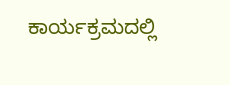ಕಾರ್ಯಕ್ರಮದಲ್ಲಿ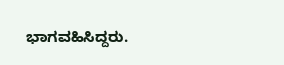ಭಾಗವಹಿಸಿದ್ದರು.